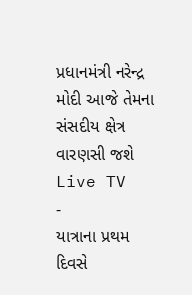પ્રધાનમંત્રી નરેન્દ્ર મોદી આજે તેમના સંસદીય ક્ષેત્ર વારણસી જશે
Live TV
-
યાત્રાના પ્રથમ દિવસે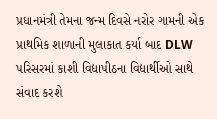પ્રધાનમંત્રી તેમના જન્મ દિવસે નરોર ગામની એક પ્રાથમિક શાળાની મુલાકાત કર્યા બાદ DLW પરિસરમાં કાશી વિદ્યાપીઠના વિદ્યાર્થીઓ સાથે સંવાદ કરશે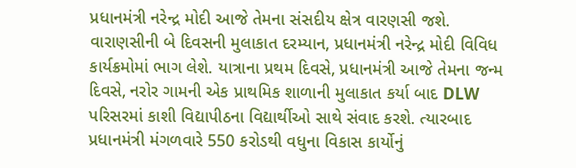પ્રધાનમંત્રી નરેન્દ્ર મોદી આજે તેમના સંસદીય ક્ષેત્ર વારણસી જશે. વારાણસીની બે દિવસની મુલાકાત દરમ્યાન, પ્રધાનમંત્રી નરેન્દ્ર મોદી વિવિધ કાર્યક્રમોમાં ભાગ લેશે. યાત્રાના પ્રથમ દિવસે, પ્રધાનમંત્રી આજે તેમના જન્મ દિવસે, નરોર ગામની એક પ્રાથમિક શાળાની મુલાકાત કર્યા બાદ DLW પરિસરમાં કાશી વિદ્યાપીઠના વિદ્યાર્થીઓ સાથે સંવાદ કરશે. ત્યારબાદ પ્રધાનમંત્રી મંગળવારે 550 કરોડથી વધુના વિકાસ કાર્યોનું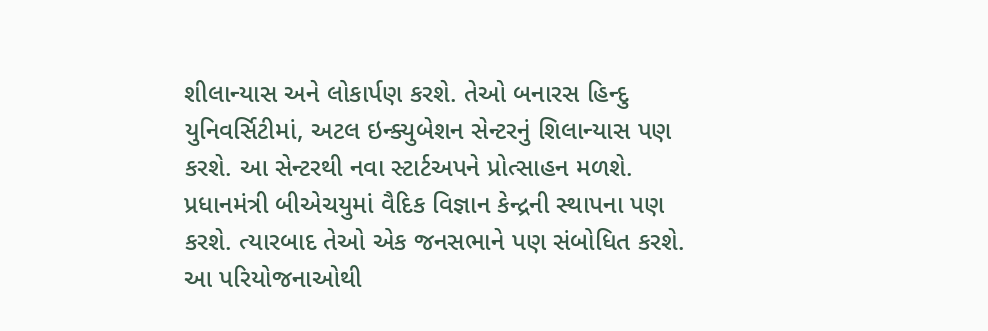શીલાન્યાસ અને લોકાર્પણ કરશે. તેઓ બનારસ હિન્દુ યુનિવર્સિટીમાં, અટલ ઇન્ક્યુબેશન સેન્ટરનું શિલાન્યાસ પણ કરશે. આ સેન્ટરથી નવા સ્ટાર્ટઅપને પ્રોત્સાહન મળશે. પ્રધાનમંત્રી બીએચયુમાં વૈદિક વિજ્ઞાન કેન્દ્રની સ્થાપના પણ કરશે. ત્યારબાદ તેઓ એક જનસભાને પણ સંબોધિત કરશે. આ પરિયોજનાઓથી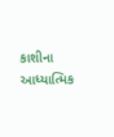કાશીના આધ્યાત્મિક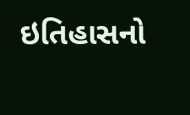ઇતિહાસનો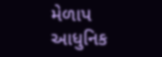મેળાપ આધુનિક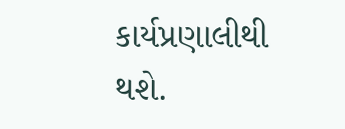કાર્યપ્રણાલીથી થશે.